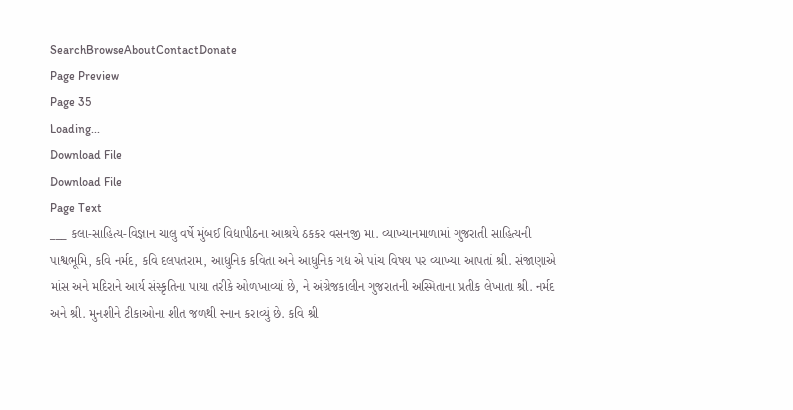SearchBrowseAboutContactDonate
Page Preview
Page 35
Loading...
Download File
Download File
Page Text
___ કલા-સાહિત્ય-વિજ્ઞાન ચાલુ વર્ષે મુંબઈ વિદ્યાપીઠના આશ્રયે ઠકકર વસનજી મા. વ્યાખ્યાનમાળામાં ગુજરાતી સાહિત્યની પાશ્વભૂમિ, કવિ નર્મદ, કવિ દલપતરામ, આધુનિક કવિતા અને આધુનિક ગદ્ય એ પાંચ વિષય પર વ્યાખ્યા આપતાં શ્રી. સંજાણાએ માંસ અને મદિરાને આર્ય સંસ્કૃતિના પાયા તરીકે ઓળખાવ્યાં છે, ને અંગ્રેજકાલીન ગુજરાતની અસ્મિતાના પ્રતીક લેખાતા શ્રી. નર્મદ અને શ્રી. મુનશીને ટીકાઓના શીત જળથી સ્નાન કરાવ્યું છે. કવિ શ્રી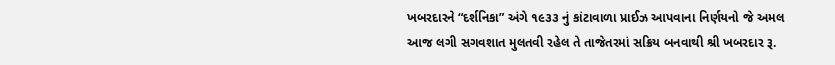ખબરદારને “દર્શનિકા” અંગે ૧૯૩૩ નું કાંટાવાળા પ્રાઈઝ આપવાના નિર્ણયનો જે અમલ આજ લગી સગવશાત મુલતવી રહેલ તે તાજેતરમાં સક્રિય બનવાથી શ્રી ખબરદાર રૂ.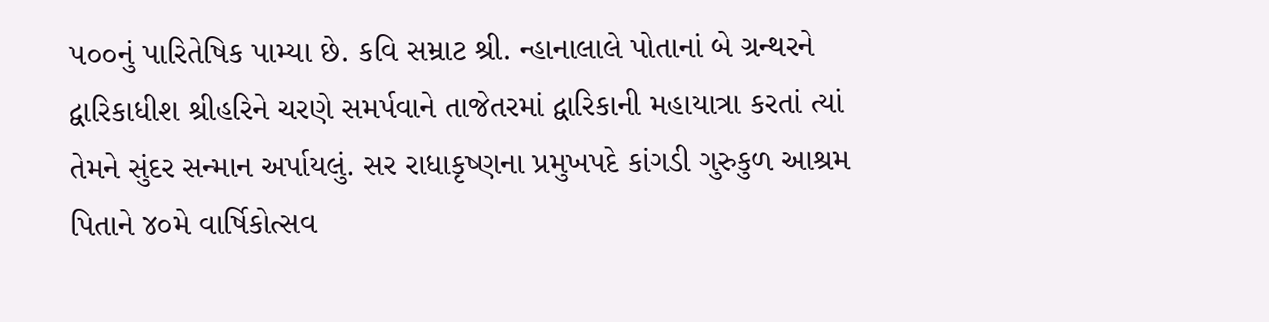૫૦૦નું પારિતેષિક પામ્યા છે. કવિ સમ્રાટ શ્રી. ન્હાનાલાલે પોતાનાં બે ગ્રન્થરને દ્વારિકાધીશ શ્રીહરિને ચરણે સમર્પવાને તાજેતરમાં દ્વારિકાની મહાયાત્રા કરતાં ત્યાં તેમને સુંદર સન્માન અર્પાયલું. સર રાધાકૃષ્ણના પ્રમુખપદે કાંગડી ગુરુકુળ આશ્રમ પિતાને ૪૦મે વાર્ષિકોત્સવ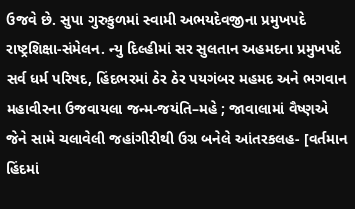ઉજવે છે. સુપા ગુરુકુળમાં સ્વામી અભયદેવજીના પ્રમુખપદે રાષ્ટ્રશિક્ષા-સંમેલન. ન્યુ દિલ્હીમાં સર સુલતાન અહમદના પ્રમુખપદે સર્વ ધર્મ પરિષદ, હિંદભરમાં ઠેર ઠેર પયગંબર મહમદ અને ભગવાન મહાવીરના ઉજવાયલા જન્મ-જયંતિ–મહે ; જાવાલામાં વૈષ્ણએ જેને સામે ચલાવેલી જહાંગીરીથી ઉગ્ર બનેલે આંતરકલહ- [વર્તમાન હિંદમાં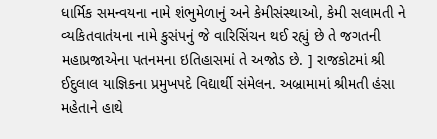ધાર્મિક સમન્વયના નામે શંભુમેળાનું અને કેમીસંસ્થાઓ, કેમી સલામતી ને વ્યકિતવાતંયના નામે કુસંપનું જે વારિસિંચન થઈ રહ્યું છે તે જગતની મહાપ્રજાએના પતનમના ઇતિહાસમાં તે અજોડ છે. ] રાજકોટમાં શ્રી ઈદુલાલ યાજ્ઞિકના પ્રમુખપદે વિદ્યાર્થી સંમેલન. અબ્રામામાં શ્રીમતી હંસા મહેતાને હાથે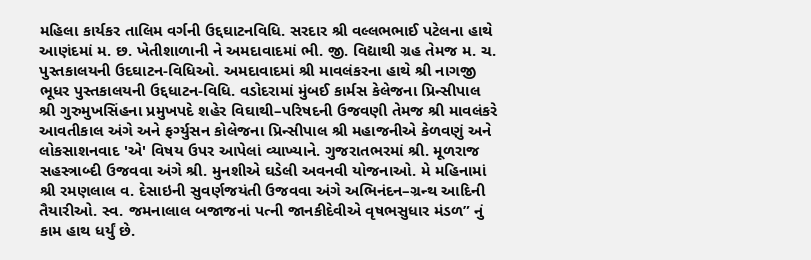મહિલા કાર્યકર તાલિમ વર્ગની ઉદ્દઘાટનવિધિ. સરદાર શ્રી વલ્લભભાઈ પટેલના હાથે આણંદમાં મ. છ. ખેતીશાળાની ને અમદાવાદમાં ભી. જી. વિદ્યાથી ગ્રહ તેમજ મ. ચ. પુસ્તકાલયની ઉદઘાટન-વિધિઓ. અમદાવાદમાં શ્રી માવલંકરના હાથે શ્રી નાગજી ભૂધર પુસ્તકાલયની ઉદ્દધાટન-વિધિ. વડોદરામાં મુંબઈ કાર્મસ કેલેજના પ્રિન્સીપાલ શ્રી ગુરુમુખસિંહના પ્રમુખપદે શહેર વિઘાથી–પરિષદની ઉજવણી તેમજ શ્રી માવલંકરે આવતીકાલ અંગે અને ફર્ગ્યુસન કોલેજના પ્રિન્સીપાલ શ્રી મહાજનીએ કેળવણું અને લોકસાશનવાદ 'એ' વિષય ઉપર આપેલાં વ્યાખ્યાને. ગુજરાતભરમાં શ્રી. મૂળરાજ સહસ્ત્રાબ્દી ઉજવવા અંગે શ્રી. મુનશીએ ઘડેલી અવનવી યોજનાઓ. મે મહિનામાં શ્રી રમણલાલ વ. દેસાઇની સુવર્ણજયંતી ઉજવવા અંગે અભિનંદન–ગ્રન્થ આદિની તૈયારીઓ. સ્વ. જમનાલાલ બજાજનાં પત્ની જાનકીદેવીએ વૃષભસુધાર મંડળ” નું કામ હાથ ધર્યું છે.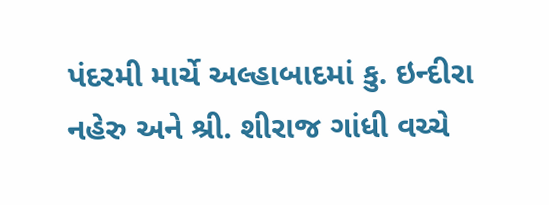પંદરમી માર્ચે અલ્હાબાદમાં કુ. ઇન્દીરા નહેરુ અને શ્રી. શીરાજ ગાંધી વચ્ચે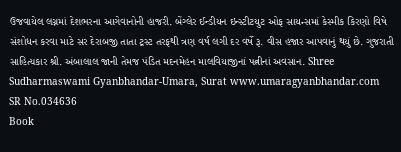ઉજવાયેલ લગ્નમાં દેશભરના આગેવાનોની હાજરી. બેંગ્લેર ઈન્ડીયન ઇન્સ્ટીટયુટ ઓફ સાયન્સમાં કેસ્મીક કિરણો વિષે સંશોધન કરવા માટે સર દેરાબજી તાતા ટ્રસ્ટ તરફથી ત્રણ વર્ષ લગી દર વર્ષે રૂ. વીસ હજાર આપવાનું થયું છે. ગુજરાતી સાહિત્યકાર શ્રી. અંબાલાલ જાની તેમજ પંડિત મદનમેહન માલવિયાજીનાં પત્નીનાં અવસાન. Shree Sudharmaswami Gyanbhandar-Umara, Surat www.umaragyanbhandar.com
SR No.034636
Book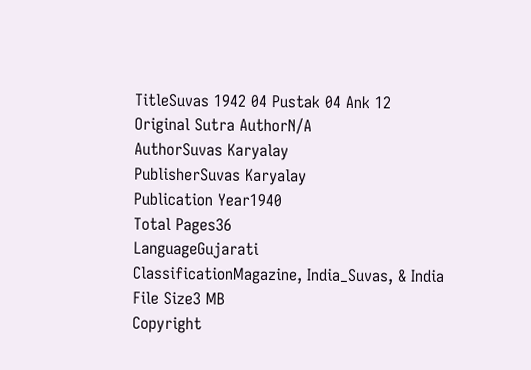TitleSuvas 1942 04 Pustak 04 Ank 12
Original Sutra AuthorN/A
AuthorSuvas Karyalay
PublisherSuvas Karyalay
Publication Year1940
Total Pages36
LanguageGujarati
ClassificationMagazine, India_Suvas, & India
File Size3 MB
Copyright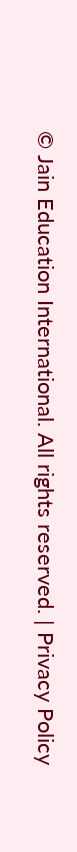© Jain Education International. All rights reserved. | Privacy Policy